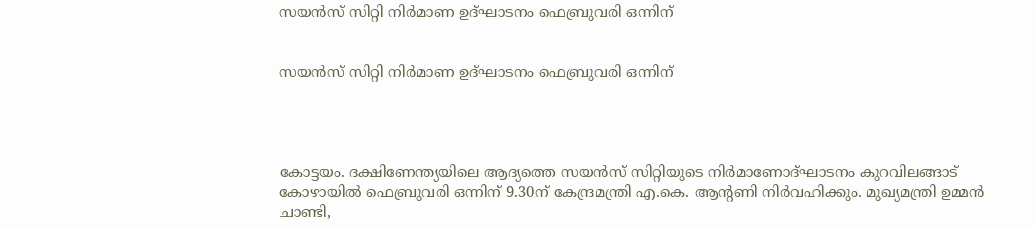സയന്‍സ് സിറ്റി നിര്‍മാണ ഉദ്ഘാടനം ഫെബ്രുവരി ഒന്നിന്


സയന്‍സ് സിറ്റി നിര്‍മാണ ഉദ്ഘാടനം ഫെബ്രുവരി ഒന്നിന്




കോട്ടയം. ദക്ഷിണേന്ത്യയിലെ ആദ്യത്തെ സയന്‍സ് സിറ്റിയുടെ നിര്‍മാണോദ്ഘാടനം കുറവിലങ്ങാട് കോഴായില്‍ ഫെബ്രുവരി ഒന്നിന് 9.30ന് കേന്ദ്രമന്ത്രി എ.കെ. ആന്റണി നിര്‍വഹിക്കും. മുഖ്യമന്ത്രി ഉമ്മന്‍ ചാണ്ടി,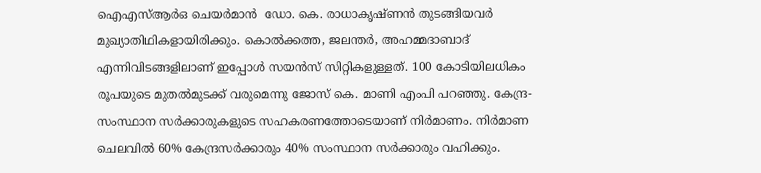ഐഎസ്ആര്‍ഒ ചെയര്‍മാന്‍  ഡോ. കെ. രാധാകൃഷ്ണന്‍ തുടങ്ങിയവര്‍ മുഖ്യാതിഥികളായിരിക്കും. കൊല്‍ക്കത്ത, ജലന്തര്‍, അഹമ്മദാബാദ് എന്നിവിടങ്ങളിലാണ് ഇപ്പോള്‍ സയന്‍സ് സിറ്റികളുള്ളത്. 100 കോടിയിലധികം രൂപയുടെ മുതല്‍മുടക്ക് വരുമെന്നു ജോസ് കെ. മാണി എംപി പറഞ്ഞു. കേന്ദ്ര-സംസ്ഥാന സര്‍ക്കാരുകളുടെ സഹകരണത്തോടെയാണ് നിര്‍മാണം. നിര്‍മാണ ചെലവില്‍ 60% കേന്ദ്രസര്‍ക്കാരും 40% സംസ്ഥാന സര്‍ക്കാരും വഹിക്കും.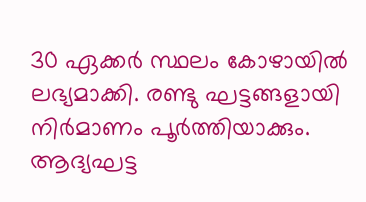30 ഏക്കര്‍ സ്ഥലം കോഴായില്‍ ലഭ്യമാക്കി. രണ്ടു ഘട്ടങ്ങളായി നിര്‍മാണം പൂര്‍ത്തിയാക്കും. ആദ്യഘട്ട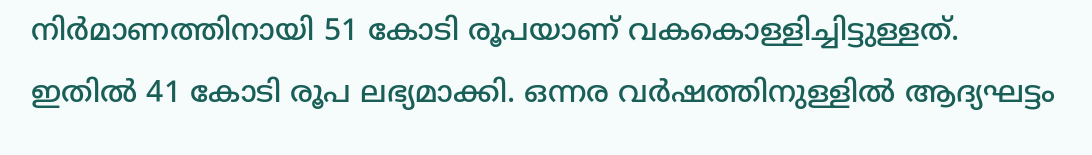നിര്‍മാണത്തിനായി 51 കോടി രൂപയാണ് വകകൊള്ളിച്ചിട്ടുള്ളത്. ഇതില്‍ 41 കോടി രൂപ ലഭ്യമാക്കി. ഒന്നര വര്‍ഷത്തിനുള്ളില്‍ ആദ്യഘട്ടം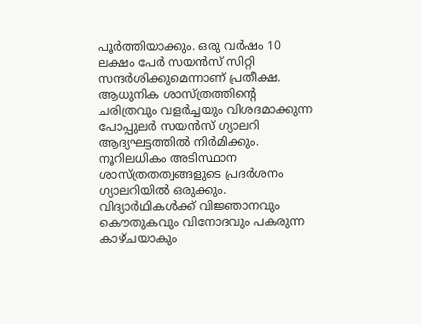പൂര്‍ത്തിയാക്കും. ഒരു വര്‍ഷം 10 ലക്ഷം പേര്‍ സയന്‍സ് സിറ്റി സന്ദര്‍ശിക്കുമെന്നാണ് പ്രതീക്ഷ. ആധുനിക ശാസ്ത്രത്തിന്റെ ചരിത്രവും വളര്‍ച്ചയും വിശദമാക്കുന്ന പോപ്പുലര്‍ സയന്‍സ് ഗ്യാലറി ആദ്യഘട്ടത്തില്‍ നിര്‍മിക്കും. നൂറിലധികം അടിസ്ഥാന ശാസ്ത്രതത്വങ്ങളുടെ പ്രദര്‍ശനം ഗ്യാലറിയില്‍ ഒരുക്കും. വിദ്യാര്‍ഥികള്‍ക്ക് വിജ്ഞാനവും കൌതുകവും വിനോദവും പകരുന്ന കാഴ്ചയാകും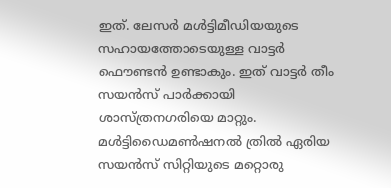ഇത്. ലേസര്‍ മള്‍ട്ടിമീഡിയയുടെ സഹായത്തോടെയുള്ള വാട്ടര്‍ ഫൌണ്ടന്‍ ഉണ്ടാകും. ഇത് വാട്ടര്‍ തീം സയന്‍സ് പാര്‍ക്കായി ശാസ്ത്രനഗരിയെ മാറ്റും. മള്‍ട്ടിഡൈമണ്‍ഷനല്‍ ത്രില്‍ ഏരിയ സയന്‍സ് സിറ്റിയുടെ മറ്റൊരു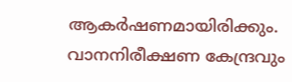ആകര്‍ഷണമായിരിക്കും. വാനനിരീക്ഷണ കേന്ദ്രവും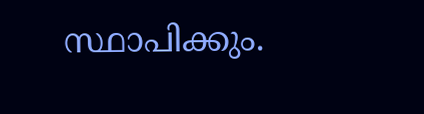സ്ഥാപിക്കും.